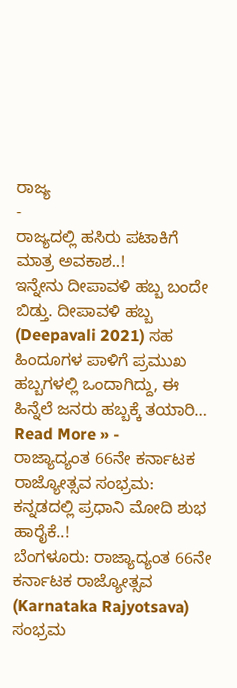ರಾಜ್ಯ
-
ರಾಜ್ಯದಲ್ಲಿ ಹಸಿರು ಪಟಾಕಿಗೆ ಮಾತ್ರ ಅವಕಾಶ..!
ಇನ್ನೇನು ದೀಪಾವಳಿ ಹಬ್ಬ ಬಂದೇ ಬಿಡ್ತು. ದೀಪಾವಳಿ ಹಬ್ಬ (Deepavali 2021) ಸಹ ಹಿಂದೂಗಳ ಪಾಳಿಗೆ ಪ್ರಮುಖ ಹಬ್ಬಗಳಲ್ಲಿ ಒಂದಾಗಿದ್ದು, ಈ ಹಿನ್ನೆಲೆ ಜನರು ಹಬ್ಬಕ್ಕೆ ತಯಾರಿ…
Read More » -
ರಾಜ್ಯಾದ್ಯಂತ 66ನೇ ಕರ್ನಾಟಕ ರಾಜ್ಯೋತ್ಸವ ಸಂಭ್ರಮ: ಕನ್ನಡದಲ್ಲಿ ಪ್ರಧಾನಿ ಮೋದಿ ಶುಭ ಹಾರೈಕೆ..!
ಬೆಂಗಳೂರು: ರಾಜ್ಯಾದ್ಯಂತ 66ನೇ ಕರ್ನಾಟಕ ರಾಜ್ಯೋತ್ಸವ (Karnataka Rajyotsava) ಸಂಭ್ರಮ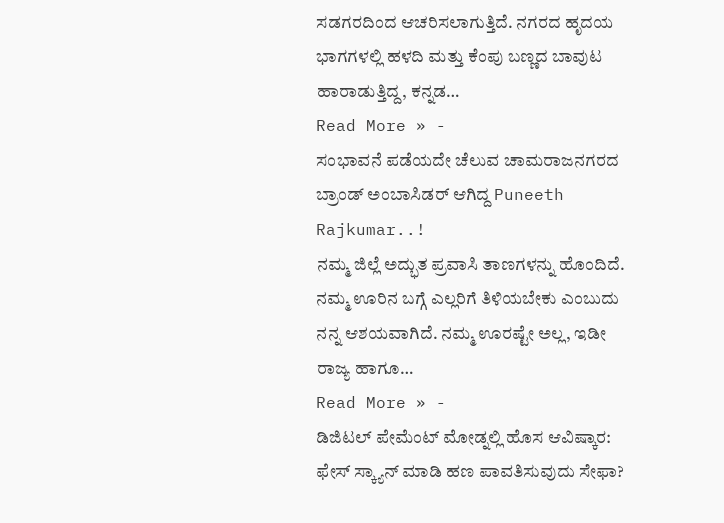ಸಡಗರದಿಂದ ಆಚರಿಸಲಾಗುತ್ತಿದೆ. ನಗರದ ಹೃದಯ ಭಾಗಗಳಲ್ಲಿ ಹಳದಿ ಮತ್ತು ಕೆಂಪು ಬಣ್ಣದ ಬಾವುಟ ಹಾರಾಡುತ್ತಿದ್ದ, ಕನ್ನಡ…
Read More » -
ಸಂಭಾವನೆ ಪಡೆಯದೇ ಚೆಲುವ ಚಾಮರಾಜನಗರದ ಬ್ರಾಂಡ್ ಅಂಬಾಸಿಡರ್ ಆಗಿದ್ದ Puneeth Rajkumar..!
ನಮ್ಮ ಜಿಲ್ಲೆ ಅದ್ಭುತ ಪ್ರವಾಸಿ ತಾಣಗಳನ್ನು ಹೊಂದಿದೆ. ನಮ್ಮ ಊರಿನ ಬಗ್ಗೆ ಎಲ್ಲರಿಗೆ ತಿಳಿಯಬೇಕು ಎಂಬುದು ನನ್ನ ಆಶಯವಾಗಿದೆ. ನಮ್ಮ ಊರಷ್ಟೇ ಅಲ್ಲ, ಇಡೀ ರಾಜ್ಯ ಹಾಗೂ…
Read More » -
ಡಿಜಿಟಲ್ ಪೇಮೆಂಟ್ ಮೋಡ್ನಲ್ಲಿ ಹೊಸ ಆವಿಷ್ಕಾರ: ಫೇಸ್ ಸ್ಕ್ಯಾನ್ ಮಾಡಿ ಹಣ ಪಾವತಿಸುವುದು ಸೇಫಾ?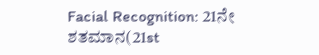Facial Recognition: 21ನೇ ಶತಮಾನ(21st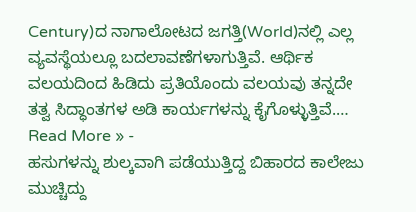Century)ದ ನಾಗಾಲೋಟದ ಜಗತ್ತಿ(World)ನಲ್ಲಿ ಎಲ್ಲ ವ್ಯವಸ್ಥೆಯಲ್ಲೂ ಬದಲಾವಣೆಗಳಾಗುತ್ತಿವೆ. ಆರ್ಥಿಕ ವಲಯದಿಂದ ಹಿಡಿದು ಪ್ರತಿಯೊಂದು ವಲಯವು ತನ್ನದೇ ತತ್ವ ಸಿದ್ಧಾಂತಗಳ ಅಡಿ ಕಾರ್ಯಗಳನ್ನು ಕೈಗೊಳ್ಳುತ್ತಿವೆ.…
Read More » -
ಹಸುಗಳನ್ನು ಶುಲ್ಕವಾಗಿ ಪಡೆಯುತ್ತಿದ್ದ ಬಿಹಾರದ ಕಾಲೇಜು ಮುಚ್ಚಿದ್ದು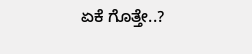ಏಕೆ ಗೊತ್ತೇ..?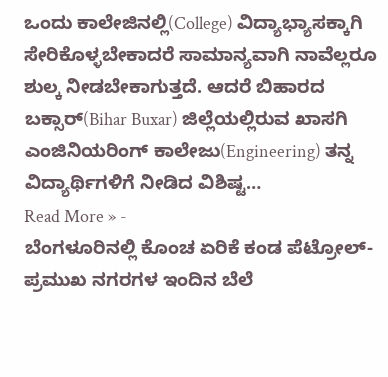ಒಂದು ಕಾಲೇಜಿನಲ್ಲಿ(College) ವಿದ್ಯಾಭ್ಯಾಸಕ್ಕಾಗಿ ಸೇರಿಕೊಳ್ಳಬೇಕಾದರೆ ಸಾಮಾನ್ಯವಾಗಿ ನಾವೆಲ್ಲರೂ ಶುಲ್ಕ ನೀಡಬೇಕಾಗುತ್ತದೆ. ಆದರೆ ಬಿಹಾರದ ಬಕ್ಸಾರ್(Bihar Buxar) ಜಿಲ್ಲೆಯಲ್ಲಿರುವ ಖಾಸಗಿ ಎಂಜಿನಿಯರಿಂಗ್ ಕಾಲೇಜು(Engineering) ತನ್ನ ವಿದ್ಯಾರ್ಥಿಗಳಿಗೆ ನೀಡಿದ ವಿಶಿಷ್ಟ…
Read More » -
ಬೆಂಗಳೂರಿನಲ್ಲಿ ಕೊಂಚ ಏರಿಕೆ ಕಂಡ ಪೆಟ್ರೋಲ್- ಪ್ರಮುಖ ನಗರಗಳ ಇಂದಿನ ಬೆಲೆ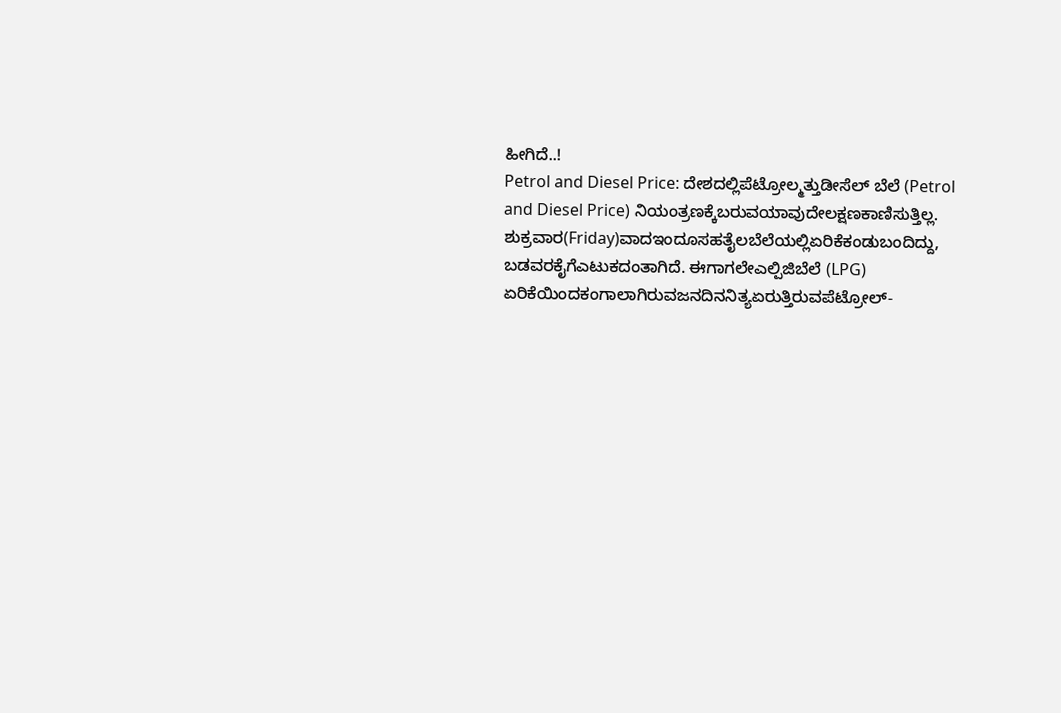ಹೀಗಿದೆ..!
Petrol and Diesel Price: ದೇಶದಲ್ಲಿಪೆಟ್ರೋಲ್ಮತ್ತುಡೀಸೆಲ್ ಬೆಲೆ (Petrol and Diesel Price) ನಿಯಂತ್ರಣಕ್ಕೆಬರುವಯಾವುದೇಲಕ್ಷಣಕಾಣಿಸುತ್ತಿಲ್ಲ. ಶುಕ್ರವಾರ(Friday)ವಾದಇಂದೂಸಹತೈಲಬೆಲೆಯಲ್ಲಿಏರಿಕೆಕಂಡುಬಂದಿದ್ದು, ಬಡವರಕೈಗೆಎಟುಕದಂತಾಗಿದೆ. ಈಗಾಗಲೇಎಲ್ಪಿಜಿಬೆಲೆ (LPG) ಏರಿಕೆಯಿಂದಕಂಗಾಲಾಗಿರುವಜನದಿನನಿತ್ಯಏರುತ್ತಿರುವಪೆಟ್ರೋಲ್-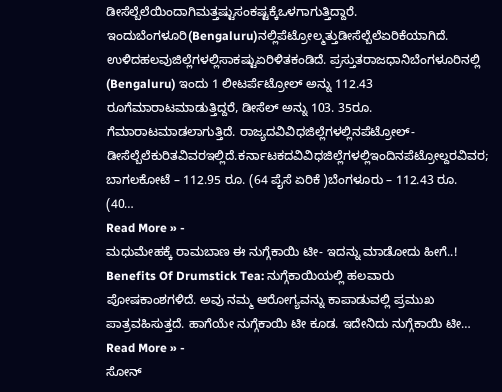ಡೀಸೆಲ್ಬೆಲೆಯಿಂದಾಗಿಮತ್ತಷ್ಟುಸಂಕಷ್ಟಕ್ಕೆಒಳಗಾಗುತ್ತಿದ್ದಾರೆ. ಇಂದುಬೆಂಗಳೂರಿ(Bengaluru)ನಲ್ಲಿಪೆಟ್ರೋಲ್ಮತ್ತುಡೀಸೆಲ್ಬೆಲೆಏರಿಕೆಯಾಗಿದೆ. ಉಳಿದಹಲವುಜಿಲ್ಲೆಗಳಲ್ಲಿಸಾಕಷ್ಟುಏರಿಳಿತಕಂಡಿದೆ. ಪ್ರಸ್ತುತರಾಜಧಾನಿಬೆಂಗಳೂರಿನಲ್ಲಿ (Bengaluru) ಇಂದು 1 ಲೀಟರ್ಪೆಟ್ರೋಲ್ ಅನ್ನು 112.43 ರೂಗೆಮಾರಾಟಮಾಡುತ್ತಿದ್ದರೆ, ಡೀಸೆಲ್ ಅನ್ನು 103. 35ರೂ. ಗೆಮಾರಾಟಮಾಡಲಾಗುತ್ತಿದೆ. ರಾಜ್ಯದವಿವಿಧಜಿಲ್ಲೆಗಳಲ್ಲಿನಪೆಟ್ರೋಲ್-ಡೀಸೆಲ್ಬೆಲೆಕುರಿತವಿವರಇಲ್ಲಿದೆ.ಕರ್ನಾಟಕದವಿವಿಧಜಿಲ್ಲೆಗಳಲ್ಲಿಇಂದಿನಪೆಟ್ರೋಲ್ದರವಿವರ; ಬಾಗಲಕೋಟೆ – 112.95 ರೂ. (64 ಪೈಸೆ ಏರಿಕೆ )ಬೆಂಗಳೂರು – 112.43 ರೂ. (40…
Read More » -
ಮಧುಮೇಹಕ್ಕೆ ರಾಮಬಾಣ ಈ ನುಗ್ಗೆಕಾಯಿ ಟೀ- ಇದನ್ನು ಮಾಡೋದು ಹೀಗೆ..!
Benefits Of Drumstick Tea: ನುಗ್ಗೆಕಾಯಿಯಲ್ಲಿ ಹಲವಾರು ಪೋಷಕಾಂಶಗಳಿದೆ. ಅವು ನಮ್ಮ ಆರೋಗ್ಯವನ್ನು ಕಾಪಾಡುವಲ್ಲಿ ಪ್ರಮುಖ ಪಾತ್ರವಹಿಸುತ್ತದೆ. ಹಾಗೆಯೇ ನುಗ್ಗೆಕಾಯಿ ಟೀ ಕೂಡ. ಇದೇನಿದು ನುಗ್ಗೆಕಾಯಿ ಟೀ…
Read More » -
ಸೋನ್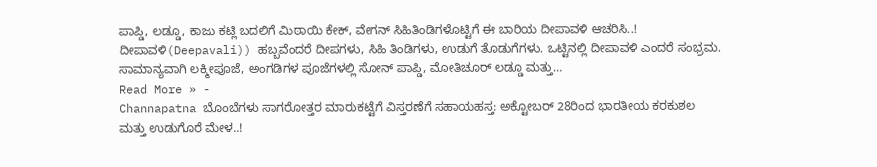ಪಾಪ್ಡಿ, ಲಡ್ಡೂ, ಕಾಜು ಕಟ್ಲಿ ಬದಲಿಗೆ ಮಿಠಾಯಿ ಕೇಕ್, ವೇಗನ್ ಸಿಹಿತಿಂಡಿಗಳೊಟ್ಟಿಗೆ ಈ ಬಾರಿಯ ದೀಪಾವಳಿ ಆಚರಿಸಿ..!
ದೀಪಾವಳಿ(Deepavali)) ಹಬ್ಬವೆಂದರೆ ದೀಪಗಳು, ಸಿಹಿ ತಿಂಡಿಗಳು, ಉಡುಗೆ ತೊಡುಗೆಗಳು. ಒಟ್ಟಿನಲ್ಲಿ ದೀಪಾವಳಿ ಎಂದರೆ ಸಂಭ್ರಮ. ಸಾಮಾನ್ಯವಾಗಿ ಲಕ್ಮೀಪೂಜೆ, ಅಂಗಡಿಗಳ ಪೂಜೆಗಳಲ್ಲಿ ಸೋನ್ ಪಾಪ್ಡಿ, ಮೋತಿಚೂರ್ ಲಡ್ಡೂ ಮತ್ತು…
Read More » -
Channapatna ಬೊಂಬೆಗಳು ಸಾಗರೋತ್ತರ ಮಾರುಕಟ್ಟೆಗೆ ವಿಸ್ತರಣೆಗೆ ಸಹಾಯಹಸ್ತ: ಅಕ್ಟೋಬರ್ 28ರಿಂದ ಭಾರತೀಯ ಕರಕುಶಲ ಮತ್ತು ಉಡುಗೊರೆ ಮೇಳ..!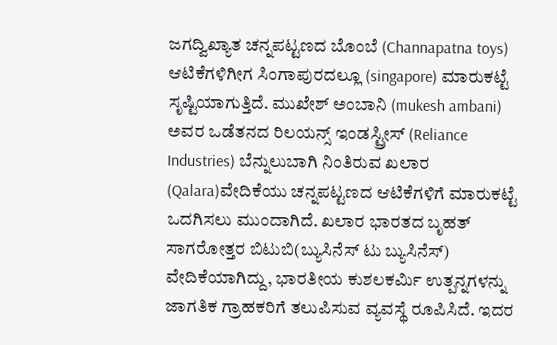ಜಗದ್ವಿಖ್ಯಾತ ಚನ್ನಪಟ್ಟಣದ ಬೊಂಬೆ (Channapatna toys) ಆಟಿಕೆಗಳಿಗೀಗ ಸಿಂಗಾಪುರದಲ್ಲೂ (singapore) ಮಾರುಕಟ್ಟೆ ಸೃಷ್ಟಿಯಾಗುತ್ತಿದೆ. ಮುಖೇಶ್ ಅಂಬಾನಿ (mukesh ambani) ಅವರ ಒಡೆತನದ ರಿಲಯನ್ಸ್ ಇಂಡಸ್ಟ್ರೀಸ್ (Reliance Industries) ಬೆನ್ನುಲುಬಾಗಿ ನಿಂತಿರುವ ಖಲಾರ (Qalara)ವೇದಿಕೆಯು ಚನ್ನಪಟ್ಟಣದ ಆಟಿಕೆಗಳಿಗೆ ಮಾರುಕಟ್ಟೆ ಒದಗಿಸಲು ಮುಂದಾಗಿದೆ. ಖಲಾರ ಭಾರತದ ಬೃಹತ್ ಸಾಗರೋತ್ತರ ಬಿಟುಬಿ(ಬ್ಯುಸಿನೆಸ್ ಟು ಬ್ಯುಸಿನೆಸ್) ವೇದಿಕೆಯಾಗಿದ್ದು, ಭಾರತೀಯ ಕುಶಲಕರ್ಮಿ ಉತ್ಪನ್ನಗಳನ್ನು ಜಾಗತಿಕ ಗ್ರಾಹಕರಿಗೆ ತಲುಪಿಸುವ ವ್ಯವಸ್ಥೆ ರೂಪಿಸಿದೆ. ಇದರ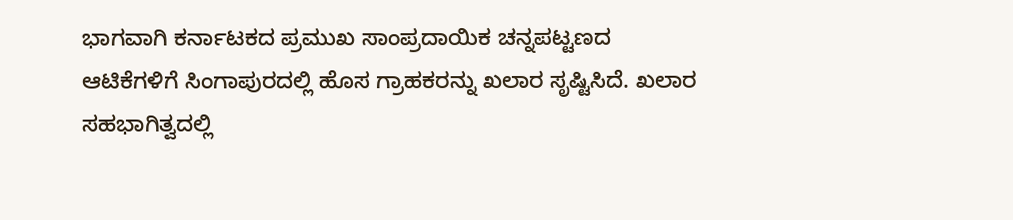ಭಾಗವಾಗಿ ಕರ್ನಾಟಕದ ಪ್ರಮುಖ ಸಾಂಪ್ರದಾಯಿಕ ಚನ್ನಪಟ್ಟಣದ ಆಟಿಕೆಗಳಿಗೆ ಸಿಂಗಾಪುರದಲ್ಲಿ ಹೊಸ ಗ್ರಾಹಕರನ್ನು ಖಲಾರ ಸೃಷ್ಟಿಸಿದೆ. ಖಲಾರ ಸಹಭಾಗಿತ್ವದಲ್ಲಿ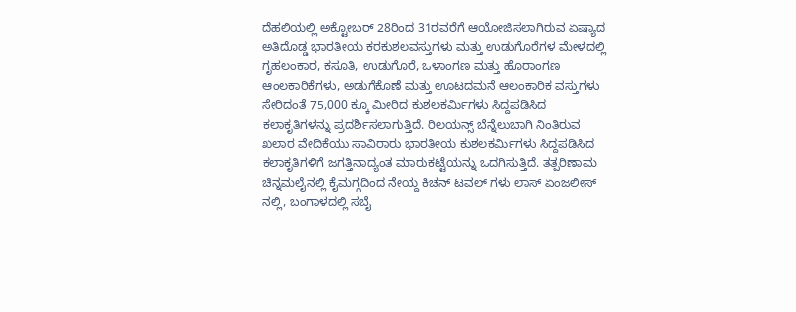ದೆಹಲಿಯಲ್ಲಿ ಅಕ್ಟೋಬರ್ 28ರಿಂದ 31ರವರೆಗೆ ಆಯೋಜಿಸಲಾಗಿರುವ ಏಷ್ಯಾದ ಅತಿದೊಡ್ಡ ಭಾರತೀಯ ಕರಕುಶಲವಸ್ತುಗಳು ಮತ್ತು ಉಡುಗೊರೆಗಳ ಮೇಳದಲ್ಲಿ ಗೃಹಲಂಕಾರ, ಕಸೂತಿ, ಉಡುಗೊರೆ, ಒಳಾಂಗಣ ಮತ್ತು ಹೊರಾಂಗಣ ಆಂಲಕಾರಿಕೆಗಳು, ಅಡುಗೆಕೊಣೆ ಮತ್ತು ಊಟದಮನೆ ಆಲಂಕಾರಿಕ ವಸ್ತುಗಳು ಸೇರಿದಂತೆ 75,000 ಕ್ಕೂ ಮೀರಿದ ಕುಶಲಕರ್ಮಿಗಳು ಸಿದ್ದಪಡಿಸಿದ ಕಲಾಕೃತಿಗಳನ್ನು ಪ್ರದರ್ಶಿಸಲಾಗುತ್ತಿದೆ. ರಿಲಯನ್ಸ್ ಬೆನ್ನೆಲುಬಾಗಿ ನಿಂತಿರುವ ಖಲಾರ ವೇದಿಕೆಯು ಸಾವಿರಾರು ಭಾರತೀಯ ಕುಶಲಕರ್ಮಿಗಳು ಸಿದ್ದಪಡಿಸಿದ ಕಲಾಕೃತಿಗಳಿಗೆ ಜಗತ್ತಿನಾದ್ಯಂತ ಮಾರುಕಟ್ಟೆಯನ್ನು ಒದಗಿಸುತ್ತಿದೆ. ತತ್ಪರಿಣಾಮ ಚಿನ್ನಮಲೈನಲ್ಲಿ ಕೈಮಗ್ಗದಿಂದ ನೇಯ್ದ ಕಿಚನ್ ಟವಲ್ ಗಳು ಲಾಸ್ ಏಂಜಲೀಸ್ ನಲ್ಲಿ, ಬಂಗಾಳದಲ್ಲಿ ಸಬೈ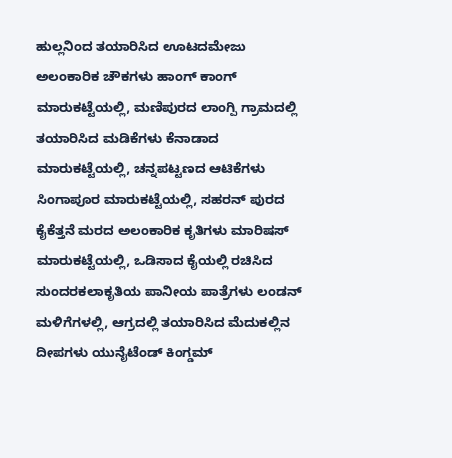ಹುಲ್ಲನಿಂದ ತಯಾರಿಸಿದ ಊಟದಮೇಜು ಅಲಂಕಾರಿಕ ಚೌಕಗಳು ಹಾಂಗ್ ಕಾಂಗ್ ಮಾರುಕಟ್ಟೆಯಲ್ಲಿ, ಮಣಿಪುರದ ಲಾಂಗ್ಪಿ ಗ್ರಾಮದಲ್ಲಿ ತಯಾರಿಸಿದ ಮಡಿಕೆಗಳು ಕೆನಾಡಾದ ಮಾರುಕಟ್ಟೆಯಲ್ಲಿ, ಚನ್ನಪಟ್ಟಣದ ಆಟಿಕೆಗಳು ಸಿಂಗಾಪೂರ ಮಾರುಕಟ್ಟೆಯಲ್ಲಿ, ಸಹರನ್ ಪುರದ ಕೈಕೆತ್ತನೆ ಮರದ ಅಲಂಕಾರಿಕ ಕೃತಿಗಳು ಮಾರಿಷಸ್ ಮಾರುಕಟ್ಟೆಯಲ್ಲಿ, ಒಡಿಸಾದ ಕೈಯಲ್ಲಿ ರಚಿಸಿದ ಸುಂದರಕಲಾಕೃತಿಯ ಪಾನೀಯ ಪಾತ್ರೆಗಳು ಲಂಡನ್ ಮಳಿಗೆಗಳಲ್ಲಿ, ಆಗ್ರದಲ್ಲಿ ತಯಾರಿಸಿದ ಮೆದುಕಲ್ಲಿನ ದೀಪಗಳು ಯುನೈಟೆಂಡ್ ಕಿಂಗ್ಡಮ್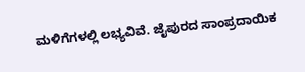ಮಳಿಗೆಗಳಲ್ಲಿ ಲಭ್ಯವಿವೆ. ಜೈಪುರದ ಸಾಂಪ್ರದಾಯಿಕ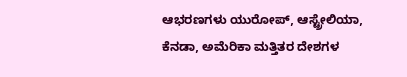ಆಭರಣಗಳು ಯುರೋಪ್, ಆಸ್ಟ್ರೇಲಿಯಾ, ಕೆನಡಾ, ಅಮೆರಿಕಾ ಮತ್ತಿತರ ದೇಶಗಳ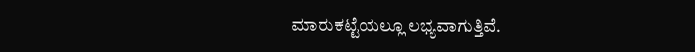ಮಾರುಕಟ್ಟೆಯಲ್ಲೂ ಲಭ್ಯವಾಗುತ್ತಿವೆ.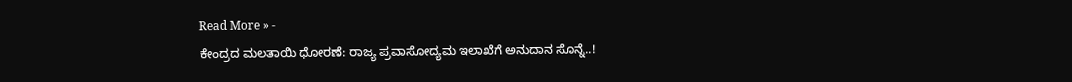Read More » -
ಕೇಂದ್ರದ ಮಲತಾಯಿ ಧೋರಣೆ: ರಾಜ್ಯ ಪ್ರವಾಸೋದ್ಯಮ ಇಲಾಖೆಗೆ ಅನುದಾನ ಸೊನ್ನೆ..!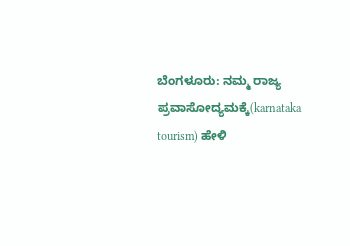ಬೆಂಗಳೂರು: ನಮ್ಮ ರಾಜ್ಯ ಪ್ರವಾಸೋದ್ಯಮಕ್ಕೆ(karnataka tourism) ಹೇಳಿ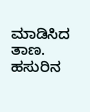ಮಾಡಿಸಿದ ತಾಣ. ಹಸುರಿನ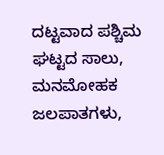ದಟ್ಟವಾದ ಪಶ್ಚಿಮ ಘಟ್ಟದ ಸಾಲು, ಮನಮೋಹಕ ಜಲಪಾತಗಳು,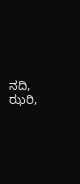ನದಿ, ಝರಿ,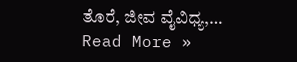ತೊರೆ, ಜೀವ ವೈವಿಧ್ಯ,…
Read More »